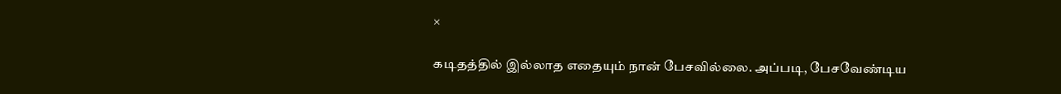×

கடிதத்தில் இல்லாத எதையும் நான் பேசவில்லை. அப்படி, பேசவேண்டிய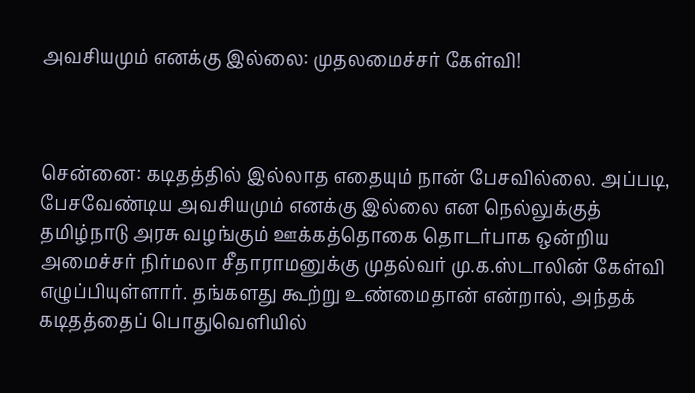அவசியமும் எனக்கு இல்லை: முதலமைச்சர் கேள்வி!



சென்னை: கடிதத்தில் இல்லாத எதையும் நான் பேசவில்லை. அப்படி, பேசவேண்டிய அவசியமும் எனக்கு இல்லை என நெல்லுக்குத் தமிழ்நாடு அரசு வழங்கும் ஊக்கத்தொகை தொடர்பாக ஒன்றிய அமைச்சர் நிர்மலா சீதாராமனுக்கு முதல்வர் மு.க.ஸ்டாலின் கேள்வி எழுப்பியுள்ளார். தங்களது கூற்று உண்மைதான் என்றால், அந்தக் கடிதத்தைப் பொதுவெளியில்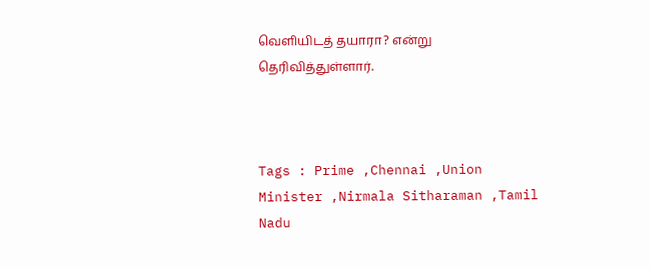வெளியிடத் தயாரா? என்று தெரிவித்துள்ளார்.



Tags : Prime ,Chennai ,Union Minister ,Nirmala Sitharaman ,Tamil Nadu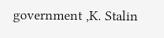government ,K. Stalin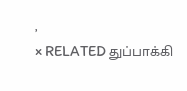,
× RELATED துப்பாக்கி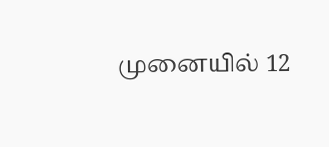முனையில் 12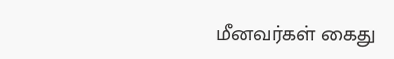மீனவர்கள் கைது